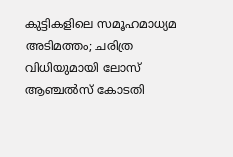കുട്ടികളിലെ സമൂഹമാധ്യമ അടിമത്തം; ചരിത്ര വിധിയുമായി ലോസ് ആഞ്ചൽസ് കോടതി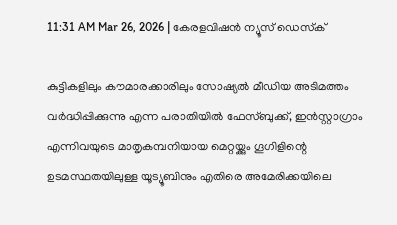11:31 AM Mar 26, 2026 | കേരളവിഷൻ ന്യൂസ് ഡെസ്‌ക്

കുട്ടികളിലും കൗമാരക്കാരിലും സോഷ്യൽ മീഡിയ അടിമത്തം വർദ്ധിപ്പിക്കുന്നു എന്ന പരാതിയിൽ ഫേസ്ബുക്ക്, ഇൻസ്റ്റാഗ്രാം എന്നിവയുടെ മാതൃകമ്പനിയായ മെറ്റയ്ക്കും ഗൂഗിളിന്റെ ഉടമസ്ഥതയിലുള്ള യൂട്യൂബിനും എതിരെ അമേരിക്കയിലെ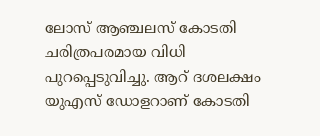ലോസ് ആഞ്ചലസ് കോടതി ചരിത്രപരമായ വിധി പുറപ്പെടുവിച്ചു. ആറ് ദശലക്ഷം യുഎസ് ഡോളറാണ് കോടതി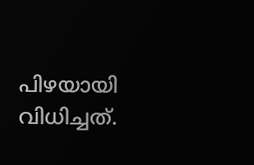പിഴയായി വിധിച്ചത്.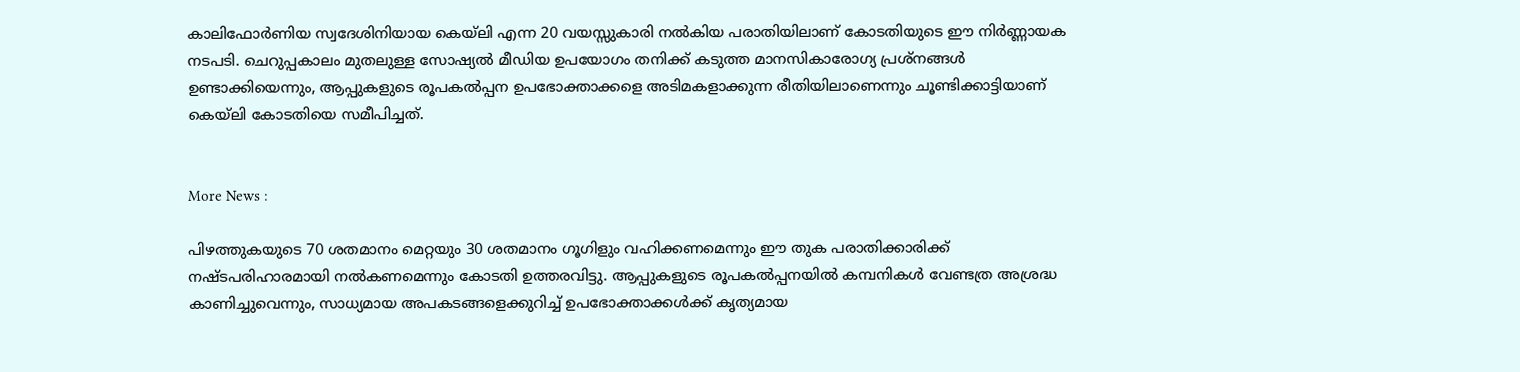കാലിഫോർണിയ സ്വദേശിനിയായ കെയ്‌ലി എന്ന 20 വയസ്സുകാരി നൽകിയ പരാതിയിലാണ് കോടതിയുടെ ഈ നിർണ്ണായക നടപടി. ചെറുപ്പകാലം മുതലുള്ള സോഷ്യൽ മീഡിയ ഉപയോഗം തനിക്ക് കടുത്ത മാനസികാരോഗ്യ പ്രശ്നങ്ങൾ ഉണ്ടാക്കിയെന്നും, ആപ്പുകളുടെ രൂപകൽപ്പന ഉപഭോക്താക്കളെ അടിമകളാക്കുന്ന രീതിയിലാണെന്നും ചൂണ്ടിക്കാട്ടിയാണ് കെയ്‌ലി കോടതിയെ സമീപിച്ചത്.


More News :

പിഴത്തുകയുടെ 70 ശതമാനം മെറ്റയും 30 ശതമാനം ഗൂഗിളും വഹിക്കണമെന്നും ഈ തുക പരാതിക്കാരിക്ക് നഷ്ടപരിഹാരമായി നൽകണമെന്നും കോടതി ഉത്തരവിട്ടു. ആപ്പുകളുടെ രൂപകൽപ്പനയിൽ കമ്പനികൾ വേണ്ടത്ര അശ്രദ്ധ കാണിച്ചുവെന്നും, സാധ്യമായ അപകടങ്ങളെക്കുറിച്ച് ഉപഭോക്താക്കൾക്ക് കൃത്യമായ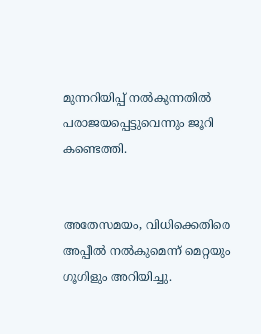മുന്നറിയിപ്പ് നൽകുന്നതിൽ പരാജയപ്പെട്ടുവെന്നും ജൂറി കണ്ടെത്തി.


അതേസമയം, വിധിക്കെതിരെ അപ്പീൽ നൽകുമെന്ന് മെറ്റയും ഗൂഗിളും അറിയിച്ചു.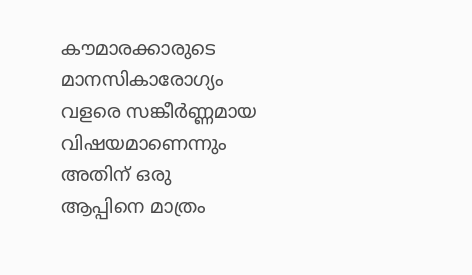കൗമാരക്കാരുടെ മാനസികാരോഗ്യം വളരെ സങ്കീർണ്ണമായ വിഷയമാണെന്നും അതിന് ഒരു ആപ്പിനെ മാത്രം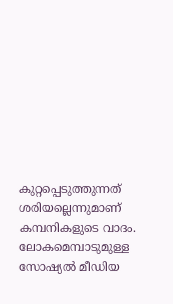കുറ്റപ്പെടുത്തുന്നത് ശരിയല്ലെന്നുമാണ് കമ്പനികളുടെ വാദം. ലോകമെമ്പാടുമുള്ള സോഷ്യൽ മീഡിയ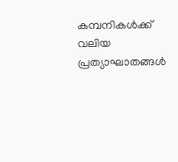കമ്പനികൾക്ക് വലിയ പ്രത്യാഘാതങ്ങൾ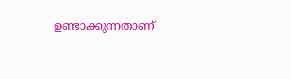ഉണ്ടാക്കുന്നതാണ്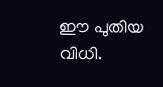ഈ പുതിയ വിധി.